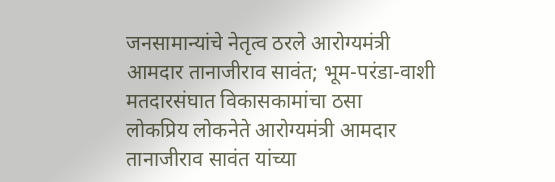जनसामान्यांचे नेतृत्व ठरले आरोग्यमंत्री आमदार तानाजीराव सावंत; भूम-परंडा-वाशी मतदारसंघात विकासकामांचा ठसा
लोकप्रिय लोकनेते आरोग्यमंत्री आमदार तानाजीराव सावंत यांच्या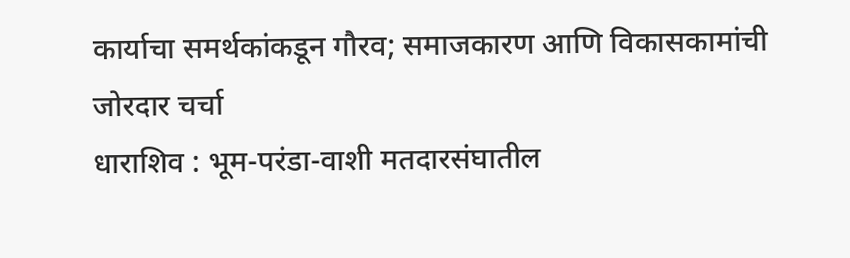कार्याचा समर्थकांकडून गौरव; समाजकारण आणि विकासकामांची जोरदार चर्चा
धाराशिव : भूम-परंडा-वाशी मतदारसंघातील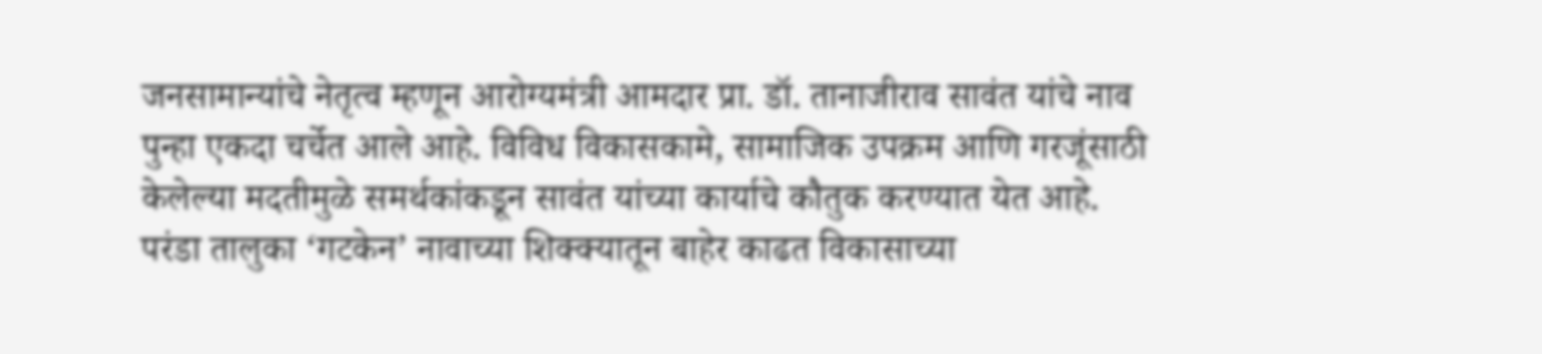जनसामान्यांचे नेतृत्व म्हणून आरोग्यमंत्री आमदार प्रा. डॉ. तानाजीराव सावंत यांचे नाव पुन्हा एकदा चर्चेत आले आहे. विविध विकासकामे, सामाजिक उपक्रम आणि गरजूंसाठी केलेल्या मदतीमुळे समर्थकांकडून सावंत यांच्या कार्याचे कौतुक करण्यात येत आहे.
परंडा तालुका ‘गटकेन’ नावाच्या शिक्क्यातून बाहेर काढत विकासाच्या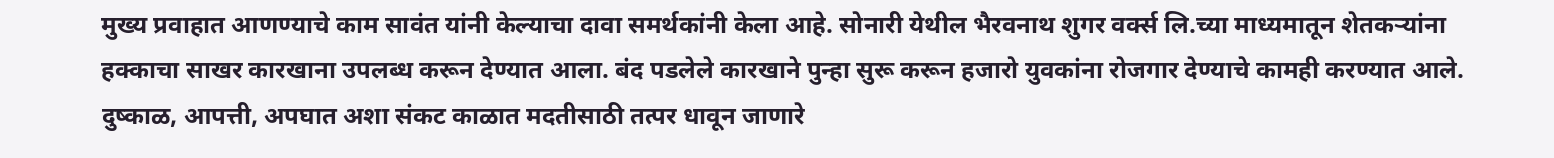मुख्य प्रवाहात आणण्याचे काम सावंत यांनी केल्याचा दावा समर्थकांनी केला आहे. सोनारी येथील भैरवनाथ शुगर वर्क्स लि.च्या माध्यमातून शेतकऱ्यांना हक्काचा साखर कारखाना उपलब्ध करून देण्यात आला. बंद पडलेले कारखाने पुन्हा सुरू करून हजारो युवकांना रोजगार देण्याचे कामही करण्यात आले.
दुष्काळ, आपत्ती, अपघात अशा संकट काळात मदतीसाठी तत्पर धावून जाणारे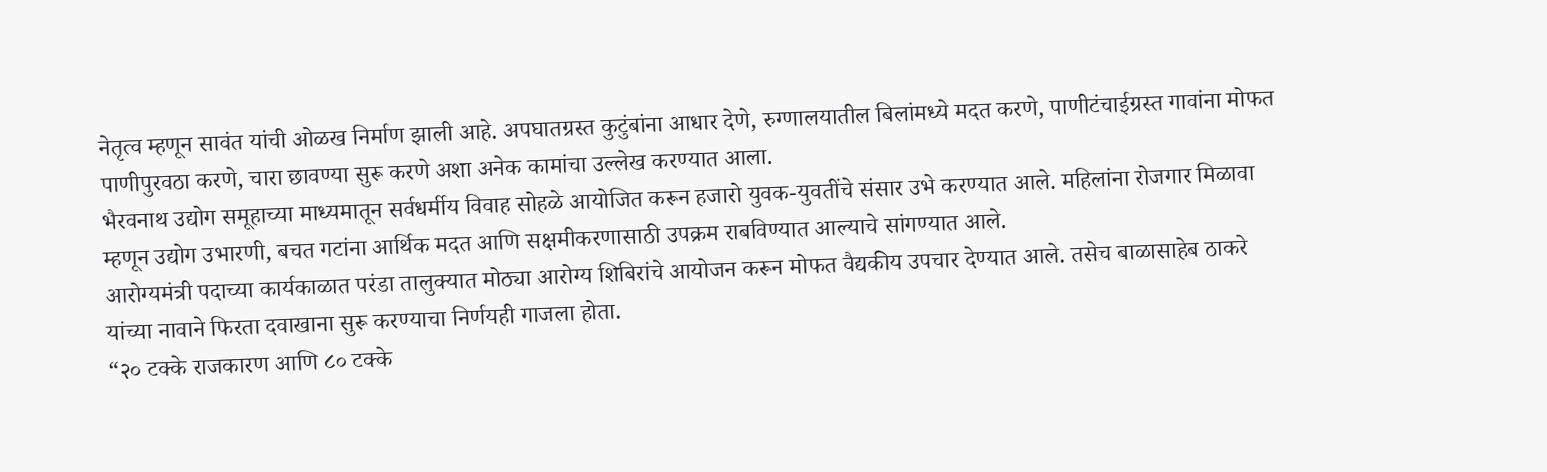नेतृत्व म्हणून सावंत यांची ओळख निर्माण झाली आहे. अपघातग्रस्त कुटुंबांना आधार देणे, रुग्णालयातील बिलांमध्ये मदत करणे, पाणीटंचाईग्रस्त गावांना मोफत पाणीपुरवठा करणे, चारा छावण्या सुरू करणे अशा अनेक कामांचा उल्लेख करण्यात आला.
भैरवनाथ उद्योग समूहाच्या माध्यमातून सर्वधर्मीय विवाह सोहळे आयोजित करून हजारो युवक-युवतींचे संसार उभे करण्यात आले. महिलांना रोजगार मिळावा म्हणून उद्योग उभारणी, बचत गटांना आर्थिक मदत आणि सक्षमीकरणासाठी उपक्रम राबविण्यात आल्याचे सांगण्यात आले.
आरोग्यमंत्री पदाच्या कार्यकाळात परंडा तालुक्यात मोठ्या आरोग्य शिबिरांचे आयोजन करून मोफत वैद्यकीय उपचार देण्यात आले. तसेच बाळासाहेब ठाकरे यांच्या नावाने फिरता दवाखाना सुरू करण्याचा निर्णयही गाजला होता.
“२० टक्के राजकारण आणि ८० टक्के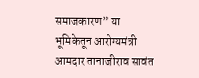समाजकारण” या भूमिकेतून आरोग्यमंत्री आमदार तानाजीराव सावंत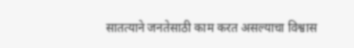सातत्याने जनतेसाठी काम करत असल्याचा विश्वास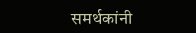समर्थकांनी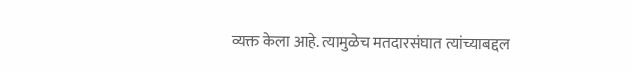व्यक्त केला आहे. त्यामुळेच मतदारसंघात त्यांच्याबद्दल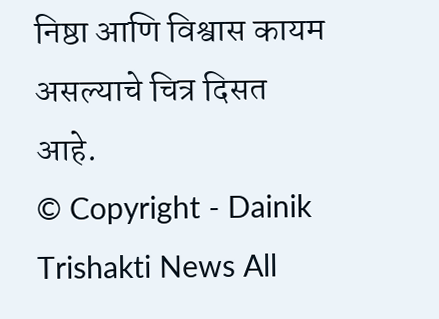निष्ठा आणि विश्वास कायम असल्याचे चित्र दिसत आहे.
© Copyright - Dainik Trishakti News All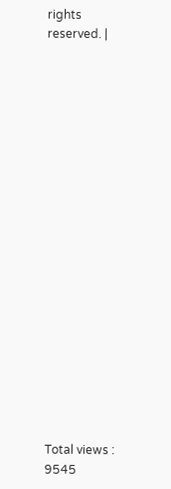rights reserved. |




















Total views : 9545